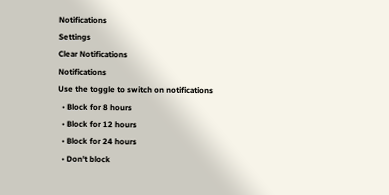Notifications
Settings
Clear Notifications
Notifications
Use the toggle to switch on notifications
  • Block for 8 hours
  • Block for 12 hours
  • Block for 24 hours
  • Don't block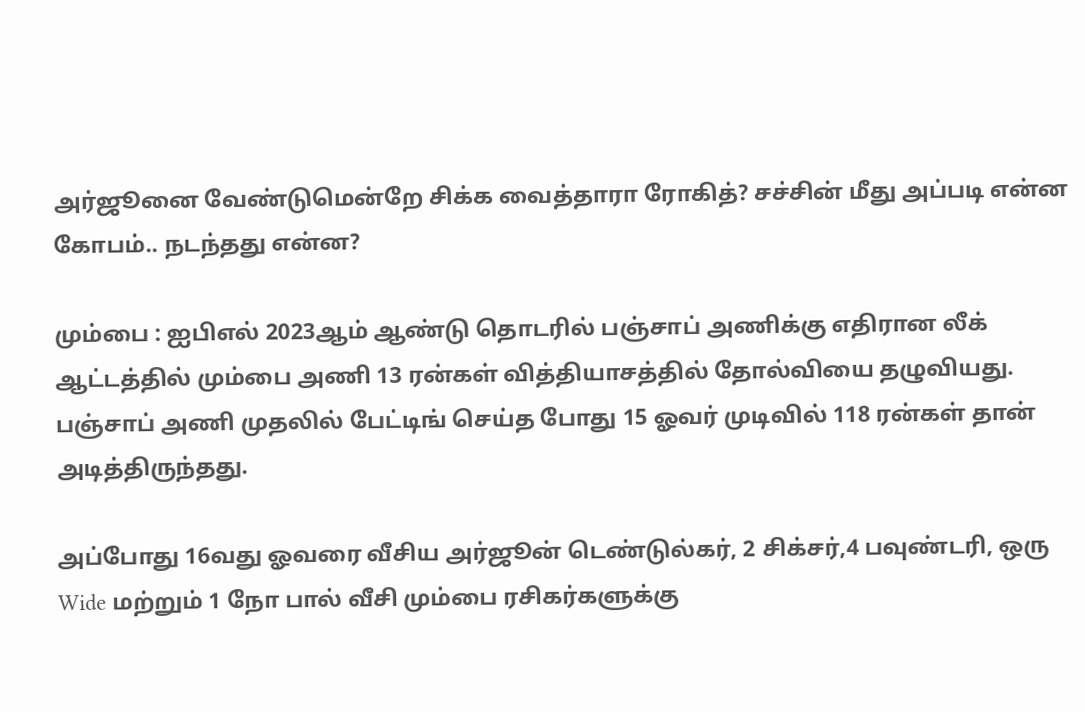அர்ஜூனை வேண்டுமென்றே சிக்க வைத்தாரா ரோகித்? சச்சின் மீது அப்படி என்ன கோபம்.. நடந்தது என்ன?

மும்பை : ஐபிஎல் 2023ஆம் ஆண்டு தொடரில் பஞ்சாப் அணிக்கு எதிரான லீக் ஆட்டத்தில் மும்பை அணி 13 ரன்கள் வித்தியாசத்தில் தோல்வியை தழுவியது. பஞ்சாப் அணி முதலில் பேட்டிங் செய்த போது 15 ஓவர் முடிவில் 118 ரன்கள் தான் அடித்திருந்தது.

அப்போது 16வது ஓவரை வீசிய அர்ஜூன் டெண்டுல்கர், 2 சிக்சர்,4 பவுண்டரி, ஒரு Wide மற்றும் 1 நோ பால் வீசி மும்பை ரசிகர்களுக்கு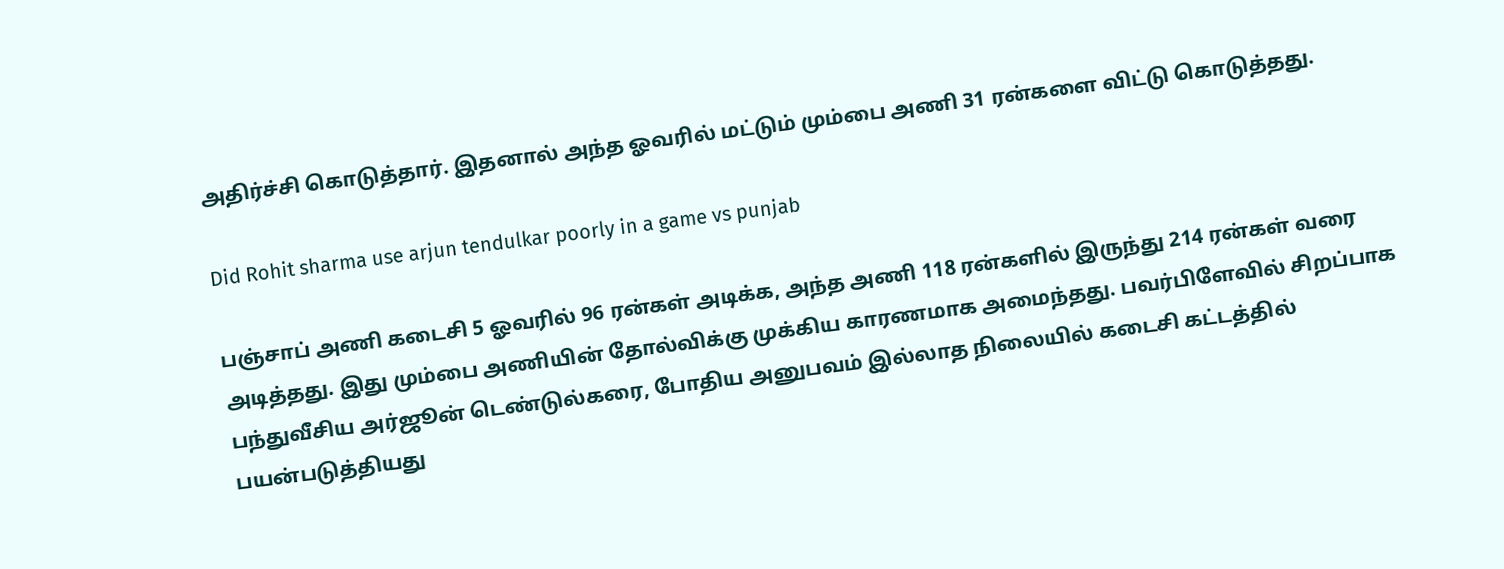அதிர்ச்சி கொடுத்தார். இதனால் அந்த ஓவரில் மட்டும் மும்பை அணி 31 ரன்களை விட்டு கொடுத்தது.

Did Rohit sharma use arjun tendulkar poorly in a game vs punjab

பஞ்சாப் அணி கடைசி 5 ஓவரில் 96 ரன்கள் அடிக்க, அந்த அணி 118 ரன்களில் இருந்து 214 ரன்கள் வரை அடித்தது. இது மும்பை அணியின் தோல்விக்கு முக்கிய காரணமாக அமைந்தது. பவர்பிளேவில் சிறப்பாக பந்துவீசிய அர்ஜூன் டெண்டுல்கரை, போதிய அனுபவம் இல்லாத நிலையில் கடைசி கட்டத்தில் பயன்படுத்தியது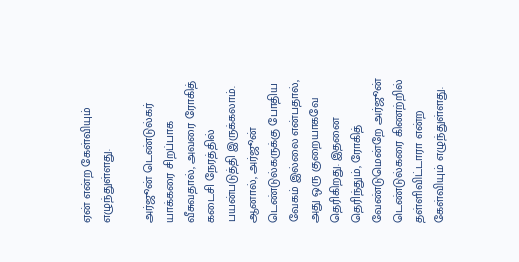ஏன் என்ற கேள்வியும் எழுந்துள்ளது.

அர்ஜூன் டெண்டுல்கர் யாக்கரை சிறப்பாக வீசுவதால், அவரை ரோகித் கடைசி நேரத்தில் பயன்படுத்தி இருக்கலாம். ஆனால், அர்ஜூன் டெண்டுல்கருக்கு போதிய வேகம் இல்லை என்பதால், அது ஒரு குறையாகவே தெரிகிறது. இதனை தெரிந்தும், ரோகித் வேண்டுமென்றே அர்ஜூன் டெண்டுல்கரை கிணற்றில் தள்ளிவிட்டாரா என்ற கேள்வியும் எழுந்துள்ளது.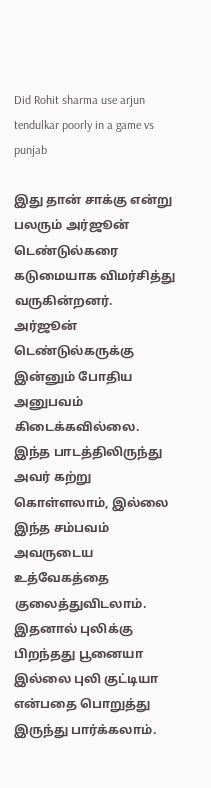Did Rohit sharma use arjun tendulkar poorly in a game vs punjab

இது தான் சாக்கு என்று பலரும் அர்ஜூன் டெண்டுல்கரை கடுமையாக விமர்சித்து வருகின்றனர். அர்ஜூன் டெண்டுல்கருக்கு இன்னும் போதிய அனுபவம் கிடைக்கவில்லை. இந்த பாடத்திலிருந்து அவர் கற்று கொள்ளலாம், இல்லை இந்த சம்பவம் அவருடைய உத்வேகத்தை குலைத்துவிடலாம். இதனால் புலிக்கு பிறந்தது பூனையா இல்லை புலி குட்டியா என்பதை பொறுத்து இருந்து பார்க்கலாம்.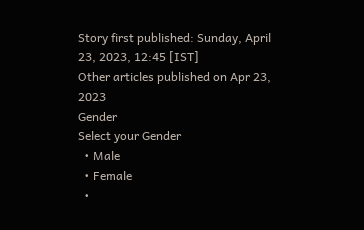Story first published: Sunday, April 23, 2023, 12:45 [IST]
Other articles published on Apr 23, 2023
Gender
Select your Gender
  • Male
  • Female
  •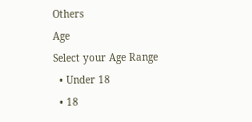Others
Age
Select your Age Range
  • Under 18
  • 18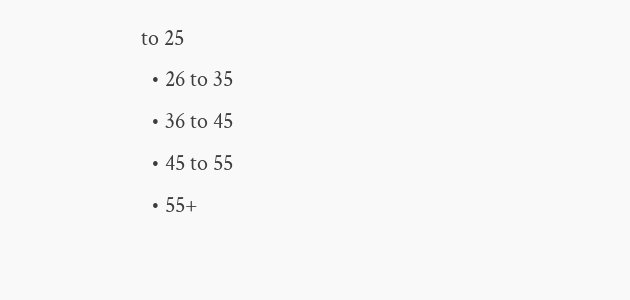to 25
  • 26 to 35
  • 36 to 45
  • 45 to 55
  • 55+